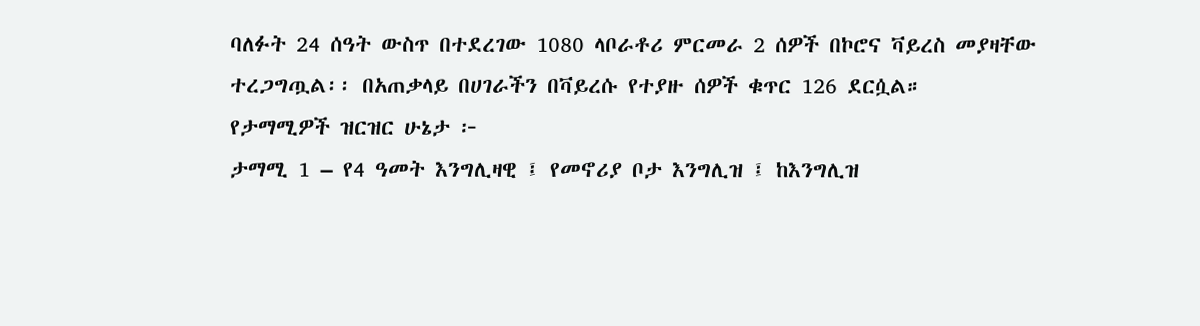ባለፉት 24 ሰዓት ውስጥ በተደረገው 1080 ላቦራቶሪ ምርመራ 2 ሰዎች በኮሮና ቫይረስ መያዛቸው ተረጋግጧል፡፡ በአጠቃላይ በሀገራችን በቫይረሱ የተያዙ ሰዎች ቁጥር 126 ደርሷል።
የታማሚዎች ዝርዝር ሁኔታ ፦
ታማሚ 1 – የ4 ዓመት እንግሊዛዊ ፤ የመኖሪያ ቦታ እንግሊዝ ፤ ከእንግሊዝ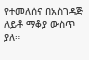የተመለሰና በአስገዳጅ ለይቶ ማቆያ ውስጥ ያለ።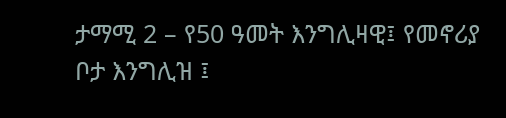ታማሚ 2 – የ50 ዓመት እንግሊዛዊ፤ የመኖሪያ ቦታ እንግሊዝ ፤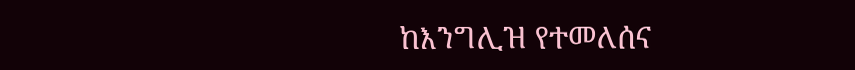ከእንግሊዝ የተመለሰና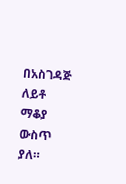በአስገዳጅ ለይቶ ማቆያ ውስጥ ያለ።